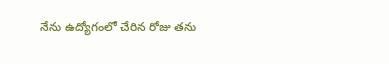నేను ఉద్యోగంలో చేరిన రోజు తను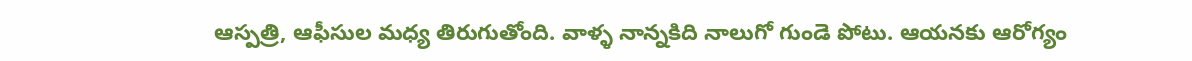ఆస్పత్రి, ఆఫీసుల మధ్య తిరుగుతోంది. వాళ్ళ నాన్నకిది నాలుగో గుండె పోటు. ఆయనకు ఆరోగ్యం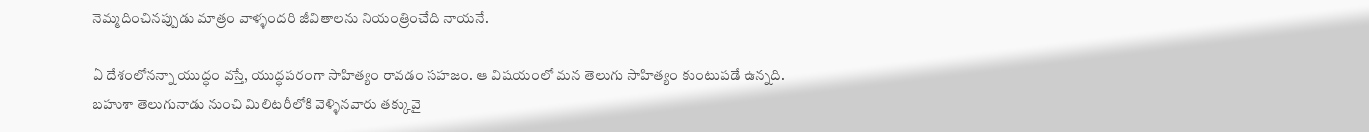నెమ్మదించినప్పుడు మాత్రం వాళ్ళందరి జీవితాలను నియంత్రించేది నాయనే.

ఏ దేశంలోనన్నా యుద్ధం వస్తే, యుద్ధపరంగా సాహిత్యం రావడం సహజం. ఆ విషయంలో మన తెలుగు సాహిత్యం కుంటుపడే ఉన్నది. బహుశా తెలుగునాడు నుంచి మిలిటరీలోకి వెళ్ళినవారు తక్కువై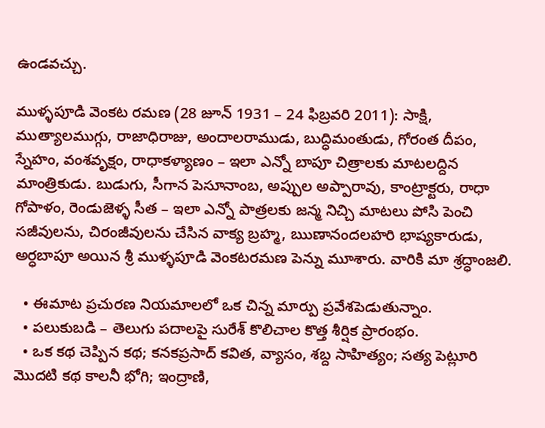ఉండవచ్చు.

ముళ్ళపూడి వెంకట రమణ (28 జూన్ 1931 – 24 ఫిబ్రవరి 2011): సాక్షి, ముత్యాలముగ్గు, రాజాధిరాజు, అందాలరాముడు, బుద్ధిమంతుడు, గోరంత దీపం, స్నేహం, వంశవృక్షం, రాధాకళ్యాణం – ఇలా ఎన్నో బాపూ చిత్రాలకు మాటలద్దిన మాంత్రికుడు. బుడుగు, సీగాన పెసూనాంబ, అప్పుల అప్పారావు, కాంట్రాక్టరు, రాధా గోపాళం, రెండుజెళ్ళ సీత – ఇలా ఎన్నో పాత్రలకు జన్మ నిచ్చి మాటలు పోసి పెంచి సజీవులను, చిరంజీవులను చేసిన వాక్య బ్రహ్మ, ఋణానందలహరి భాష్యకారుడు, అర్ధబాపూ అయిన శ్రీ ముళ్ళపూడి వెంకటరమణ పెన్ను మూశారు. వారికి మా శ్రద్ధాంజలి.

  • ఈమాట ప్రచురణ నియమాలలో ఒక చిన్న మార్పు ప్రవేశపెడుతున్నాం.
  • పలుకుబడి – తెలుగు పదాలపై సురేశ్ కొలిచాల కొత్త శీర్షిక ప్రారంభం.
  • ఒక కథ చెప్పిన కథ; కనకప్రసాద్ కవిత, వ్యాసం, శబ్ద సాహిత్యం; సత్య పెట్లూరి మొదటి కథ కాలనీ భోగి; ఇంద్రాణి,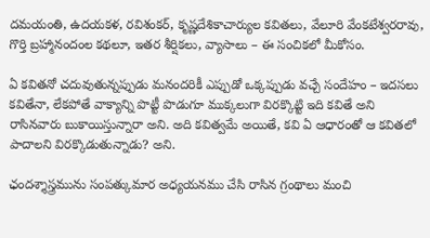దమయంతి, ఉదయకళ, రవిశంకర్, కృష్ణదేశికాచార్యుల కవితలు, వేలూరి వేంకటేశ్వరరావు, గొర్తి బ్రహ్మానందంల కథలూ, ఇతర శీర్షికలు, వ్యాసాలు – ఈ సంచికలో మీకోసం.

ఏ కవితనో చదువుతున్నప్పుడు మనందరికీ ఎప్పుడో ఒక్కప్పుడు వచ్చే సందేహం – ఇదసలు కవితేనా, లేకపోతే వాక్యాన్ని పొట్టీ పొడుగూ ముక్కలుగా విరక్కొట్టి ఇది కవితే అని రాసినవారు బుకాయిస్తున్నారా అని. అది కవిత్వమే అయితే, కవి ఏ ఆధారంతో ఆ కవితలో పాదాలని విరక్కొడుతున్నాడు? అని.

ఛందశ్శాస్త్రమును సంపత్కుమార అధ్యయనము చేసి రాసిన గ్రంథాలు మంచి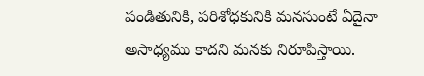పండితునికి, పరిశోధకునికి మనసుంటే ఏదైనా అసాధ్యము కాదని మనకు నిరూపిస్తాయి.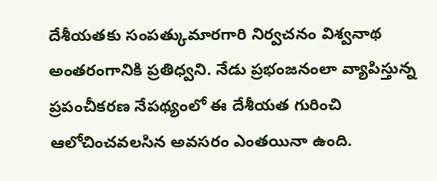దేశీయతకు సంపత్కుమారగారి నిర్వచనం విశ్వనాథ అంతరంగానికి ప్రతిధ్వని. నేడు ప్రభంజనంలా వ్యాపిస్తున్న ప్రపంచీకరణ నేపథ్యంలో ఈ దేశీయత గురించి ఆలోచించవలసిన అవసరం ఎంతయినా ఉంది.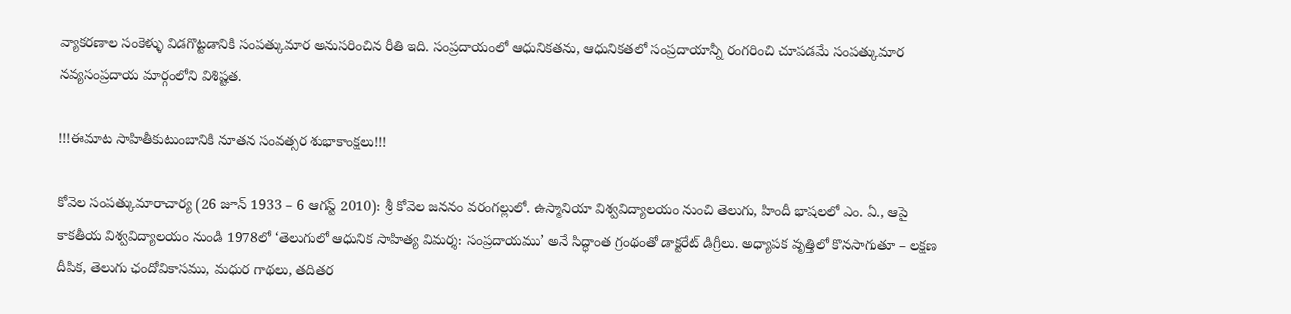వ్యాకరణాల సంకెళ్ళు విడగొట్టడానికి సంపత్కుమార అనుసరించిన రీతి ఇది. సంప్రదాయంలో ఆధునికతను, ఆధునికతలో సంప్రదాయాన్నీ రంగరించి చూపడమే సంపత్కుమార నవ్యసంప్రదాయ మార్గంలోని విశిష్టత.

!!!ఈమాట సాహితీకుటుంబానికి నూతన సంవత్సర శుభాకాంక్షలు!!!

కోవెల సంపత్కుమారాచార్య (26 జూన్ 1933 – 6 ఆగస్ట్ 2010): శ్రీ కోవెల జననం వరంగల్లులో. ఉస్మానియా విశ్వవిద్యాలయం నుంచి తెలుగు, హిందీ భాషలలో ఎం. ఏ., ఆపై కాకతీయ విశ్వవిద్యాలయం నుండి 1978లో ‘తెలుగులో ఆధునిక సాహిత్య విమర్శ: సంప్రదాయము’ అనే సిద్ధాంత గ్రంథంతో డాక్టరేట్ డిగ్రీలు. అధ్యాపక వృత్తిలో కొనసాగుతూ – లక్షణ దీపిక, తెలుగు ఛందోవికాసము, మధుర గాథలు, తదితర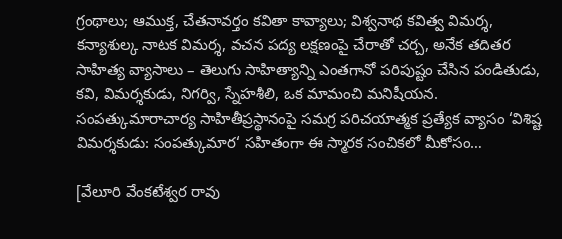గ్రంథాలు; ఆముక్త, చేతనావర్తం కవితా కావ్యాలు; విశ్వనాథ కవిత్వ విమర్శ, కన్యాశుల్క నాటక విమర్శ, వచన పద్య లక్షణంపై చేరాతో చర్చ, అనేక తదితర సాహిత్య వ్యాసాలు – తెలుగు సాహిత్యాన్ని ఎంతగానో పరిపుష్టం చేసిన పండితుడు, కవి, విమర్శకుడు, నిగర్వి, స్నేహశీలి, ఒక మామంచి మనిషీయన. సంపత్కుమారాచార్య సాహితీప్రస్థానంపై సమగ్ర పరిచయాత్మక ప్రత్యేక వ్యాసం ‘విశిష్ట విమర్శకుడు: సంపత్కుమార‘ సహితంగా ఈ స్మారక సంచికలో మీకోసం…

[వేలూరి వేంకటేశ్వర రావు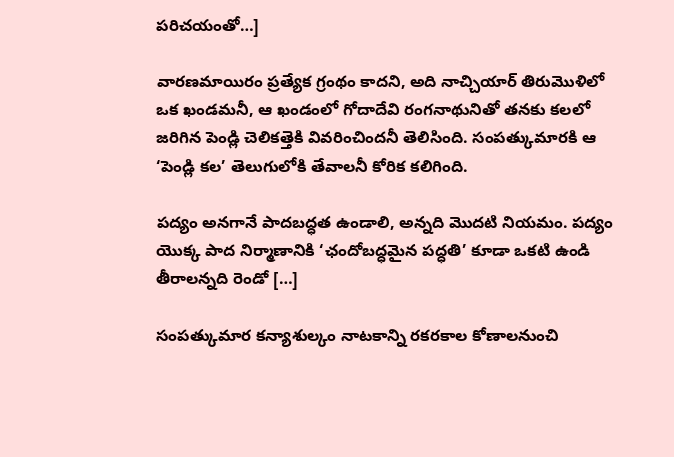పరిచయంతో…]

వారణమాయిరం ప్రత్యేక గ్రంథం కాదని, అది నాచ్చియార్ తిరుమొళిలో ఒక ఖండమనీ, ఆ ఖండంలో గోదాదేవి రంగనాథునితో తనకు కలలో జరిగిన పెండ్లి చెలికత్తెకి వివరించిందనీ తెలిసింది. సంపత్కుమారకి ఆ ‘పెండ్లి కల’ తెలుగులోకి తేవాలనీ కోరిక కలిగింది.

పద్యం అనగానే పాదబద్ధత ఉండాలి, అన్నది మొదటి నియమం. పద్యం యొక్క పాద నిర్మాణానికి ‘ఛందోబద్ధమైన పద్ధతి’ కూడా ఒకటి ఉండి తీరాలన్నది రెండో […]

సంపత్కుమార కన్యాశుల్కం నాటకాన్ని రకరకాల కోణాలనుంచి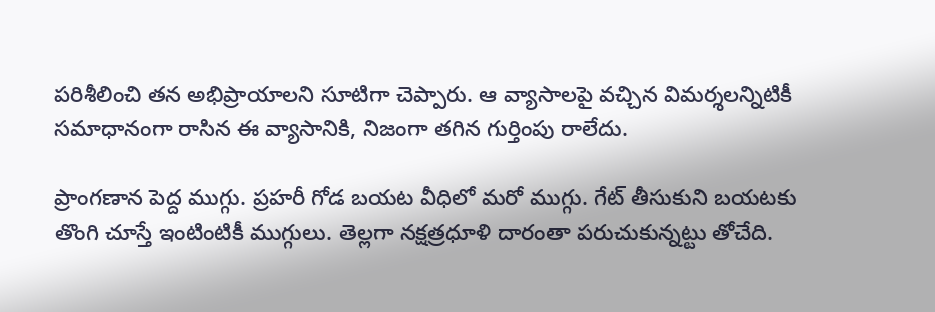పరిశీలించి తన అభిప్రాయాలని సూటిగా చెప్పారు. ఆ వ్యాసాలపై వచ్చిన విమర్శలన్నిటికీ సమాధానంగా రాసిన ఈ వ్యాసానికి, నిజంగా తగిన గుర్తింపు రాలేదు.

ప్రాంగణాన పెద్ద ముగ్గు. ప్రహరీ గోడ బయట వీధిలో మరో ముగ్గు. గేట్ తీసుకుని బయటకు తొంగి చూస్తే ఇంటింటికీ ముగ్గులు. తెల్లగా నక్షత్రధూళి దారంతా పరుచుకున్నట్టు తోచేది.